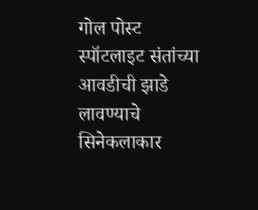गोल पोस्ट स्पॉटलाइट संतांच्या आवडीची झाडे लावण्याचे सिनेकलाकार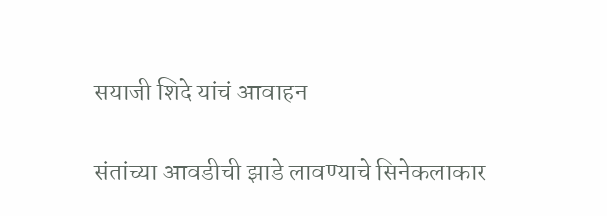सयाजी शिदे यांचं आवाहन

संतांच्या आवडीची झाडे लावण्याचे सिनेकलाकार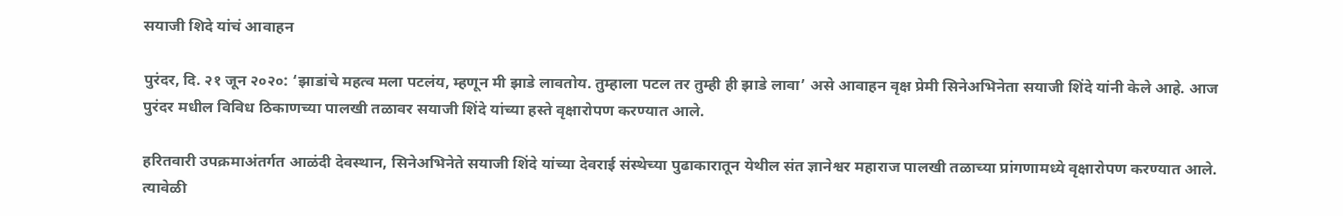सयाजी शिदे यांचं आवाहन

पुरंदर, दि. २१ जून २०२०: ‘झाडांचे महत्व मला पटलंय, म्हणून मी झाडे लावतोय. तुम्हाला पटल तर तुम्ही ही झाडे लावा’ असे आवाहन वृक्ष प्रेमी सिनेअभिनेता सयाजी शिंदे यांनी केले आहे. आज पुरंदर मधील विविध ठिकाणच्या पालखी तळावर सयाजी शिंदे यांच्या हस्ते वृक्षारोपण करण्यात आले.

हरितवारी उपक्रमाअंतर्गत आळंदी देवस्थान, सिनेअभिनेते सयाजी शिंदे यांच्या देवराई संस्थेच्या पुढाकारातून येथील संत ज्ञानेश्वर महाराज पालखी तळाच्या प्रांगणामध्ये वृक्षारोपण करण्यात आले. त्यावेळी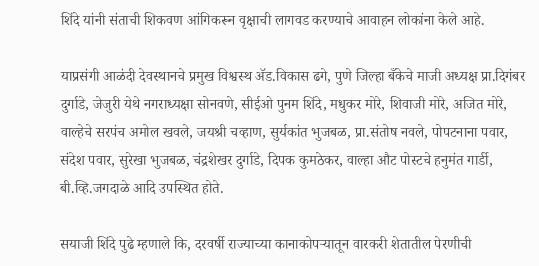शिंदे यांनी संताची शिकवण आंगिकरून वृक्षाची लागवड करण्याचे आवाहन लोकांना केले आहे.

याप्रसंगी आळंदी देवस्थानचे प्रमुख विश्वस्थ ॲड.विकास ढगे, पुणे जिल्हा बँकेचे माजी अध्यक्ष प्रा.दिगंबर दुर्गाडे, जेजुरी येथे नगराध्यक्षा सोनवणे, सीईओ पुनम शिंदे, मधुकर मोरे, शिवाजी मोरे, अजित मोरे, वाल्हेचे सरपंच अमोल खवले, जयश्री चव्हाण, सुर्यकांत भुजबळ, प्रा.संतोष नवले, पोपटनाना पवार, संदेश पवार, सुरेखा भुजबळ, चंद्रशेखर दुर्गाडे, दिपक कुमठेकर, वाल्हा औट पोस्टचे हनुमंत गार्डी, बी.व्हि.जगदाळे आदि उपस्थित होते.

सयाजी शिंदे पुढे म्हणाले कि, दरवर्षी राज्याच्या कानाकोपऱ्यातून वारकरी शेतातील पेरणीची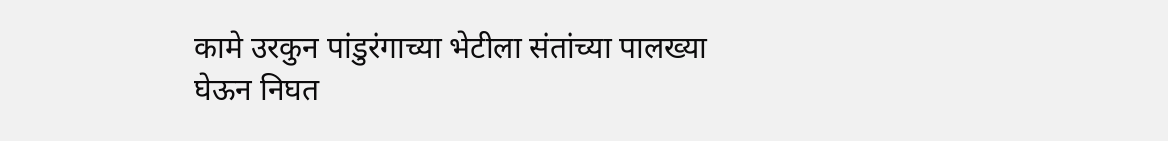कामे उरकुन पांडुरंगाच्या भेटीला संतांच्या पालख्या
घेऊन निघत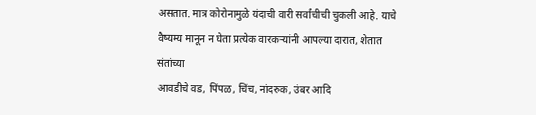असतात. मात्र कोरोनामुळे यंदाची वारी सर्वांचीची चुकली आहे. याचे वैष्यम्य मानून न घेता प्रत्येक वारकऱ्यांनी आपल्या दारात, शेतात संतांच्या
आवडीचे वड, पिंपळ, चिंच, नांदरुक, उंबर आदि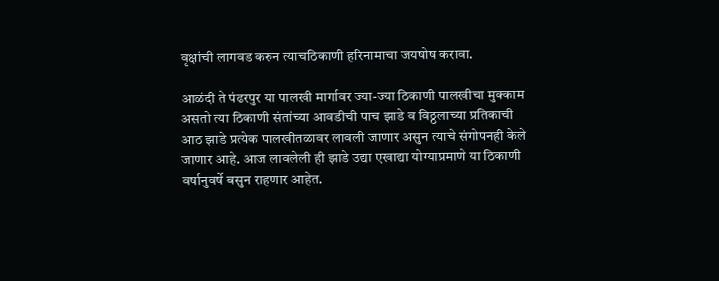वृक्षांची लागवड करुन त्याचठिकाणी हरिनामाचा जयषोष करावा.

आळंदी ते पंढरपुर या पालखी मार्गावर ज्या-ज्या ठिकाणी पालखीचा मुक्काम असतो त्या ठिकाणी संतांच्या आवडीची पाच झाडे व विठ्ठलाच्या प्रतिकाची आठ झाडे प्रत्येक पालखीतळावर लावली जाणार असुन त्याचे संगोपनही केले जाणार आहे. आज लावलेली ही झाडे उद्या एखाद्या योग्याप्रमाणे या ठिकाणी वर्षानुवर्षे बसुन राहणार आहेत.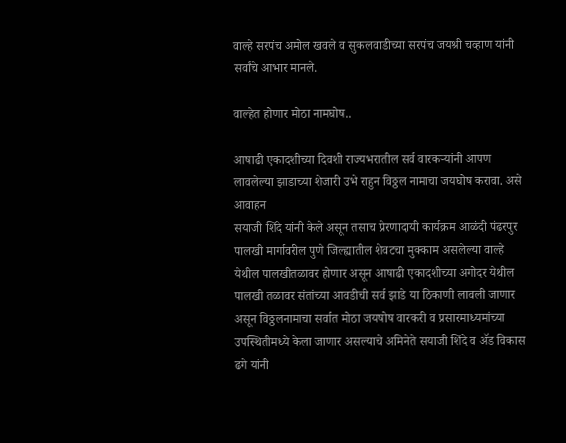वाल्हे सरपंच अमोल खवले व सुकलवाडीच्या सरपंच जयश्री चव्हाण यांनी सर्वांचे आभार मानले.

वाल्हेत होणार मोठा नामघोष..

आषाढी एकादशीच्या दिवशी राज्यभरातील सर्व वारकऱ्यांनी आपण लावलेल्या झाडाच्या शेजारी उभे राहुन विठ्ठल नामाचा जयघोष करावा. असे आवाहन
सयाजी शिंदे यांनी केले असून तसाच प्रेरणादायी कार्यक्रम आळंदी पंढरपुर पालखी मार्गावरील पुणे जिल्ह्यातील शेवटचा मुक्काम असलेल्या वाल्हे येथील पालखीतळावर होणार असून आषाढी एकादशीच्या अगोदर येथील पालखी तळावर संतांच्या आवडीची सर्व झाडे या ठिकाणी लावली जाणार असून विठ्ठलनामाचा सर्वात मोठा जयषोष वारकरी व प्रसारमाध्यमांच्या उपस्थितीमध्ये केला जाणार असल्याचे अमिनेते सयाजी शिंदे व ॲड विकास ढगे यांनी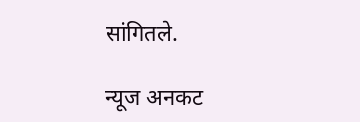सांगितले.

न्यूज अनकट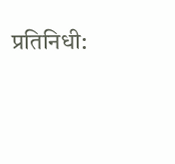प्रतिनिधी: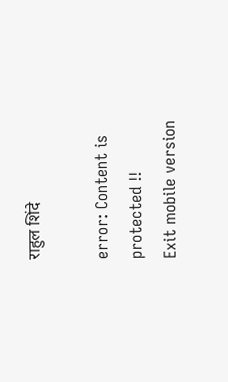राहुल शिंदे

error: Content is protected !!
Exit mobile version